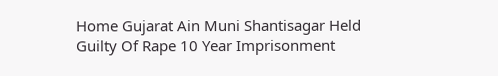Home Gujarat Ain Muni Shantisagar Held Guilty Of Rape 10 Year Imprisonment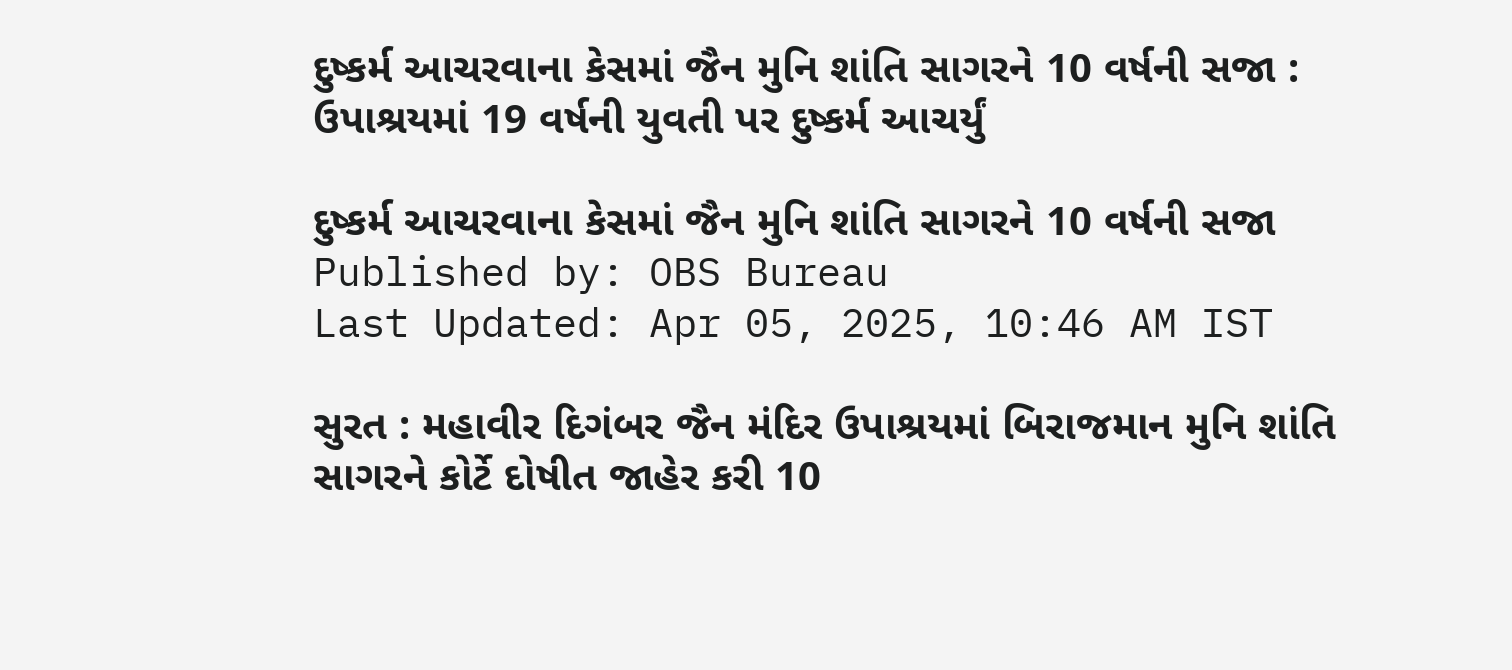દુષ્કર્મ આચરવાના કેસમાં જૈન મુનિ શાંતિ સાગરને 10 વર્ષની સજા : ઉપાશ્રયમાં 19 વર્ષની યુવતી પર દુષ્કર્મ આચર્યું

દુષ્કર્મ આચરવાના કેસમાં જૈન મુનિ શાંતિ સાગરને 10 વર્ષની સજા
Published by: OBS Bureau
Last Updated: Apr 05, 2025, 10:46 AM IST

સુરત : મહાવીર દિગંબર જૈન મંદિર ઉપાશ્રયમાં બિરાજમાન મુનિ શાંતિ સાગરને કોર્ટે દોષીત જાહેર કરી 10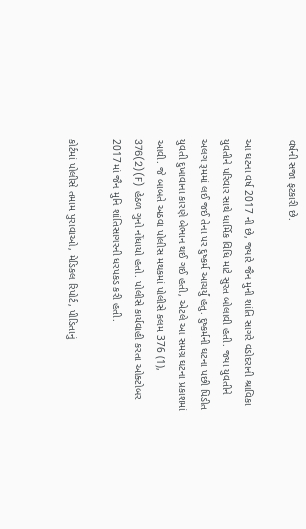વર્ષની સજા ફટકારી છે.

આ ઘટના વર્ષ 2017 ની છે, જ્યારે જૈન મુની શાંતિ સાગરે વડોદરાની શ્રાવિકા યુવતીને પરિવાર સાથે ધાર્મિક વિધિ માટે સુરત બોલાવી હતી. જ્યા યુવતીને અલગ રૂમમાં લઈ જઈ તેના પર દુષ્કર્મ આચર્યું હતુ. દુષ્કર્મની ઘટના પછી પિડીત યુવતી દુખાવાના કારણે બેભાન થઈ ગઈ હતી, એટલે આ સમગ્ર ઘટના પ્રકાશમાં આવી. જે બાબતે અઠવા પોલીસ મથકમાં પોલીસે કલમ 376 (1), 376(2)(F) હેઠળ ગુનો નોંધાયો હતો. પોલીસે કાર્યવાહી કરતા ઓક્ટોબર 2017માં જૈન મુનિ શાંતિસાગરની ધરપકડ કરી હતી.

કોર્ટમાં પોલીસે તમામ પુરાવાઓ, મેડિકલ રિપોર્ટ, પીડિતાનું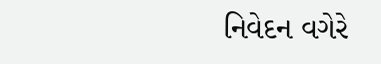નિવેદન વગેરે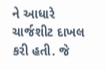ને આધારે ચાર્જશીટ દાખલ કરી હતી. જે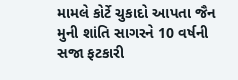મામલે કોર્ટે ચુકાદો આપતા જૈન મુની શાંતિ સાગરને 10 વર્ષની સજા ફટકારી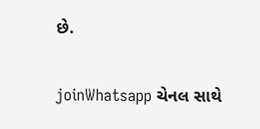છે.

joinWhatsapp ચેનલ સાથે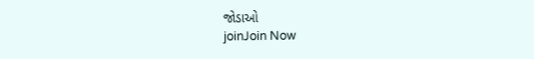જોડાઓ
joinJoin Now